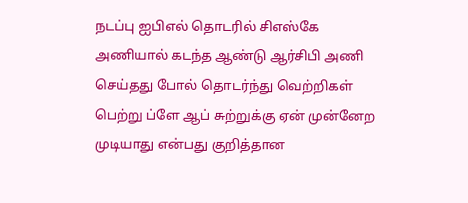நடப்பு ஐபிஎல் தொடரில் சிஎஸ்கே அணியால் கடந்த ஆண்டு ஆர்சிபி அணி செய்தது போல் தொடர்ந்து வெற்றிகள் பெற்று ப்ளே ஆப் சுற்றுக்கு ஏன் முன்னேற முடியாது என்பது குறித்தான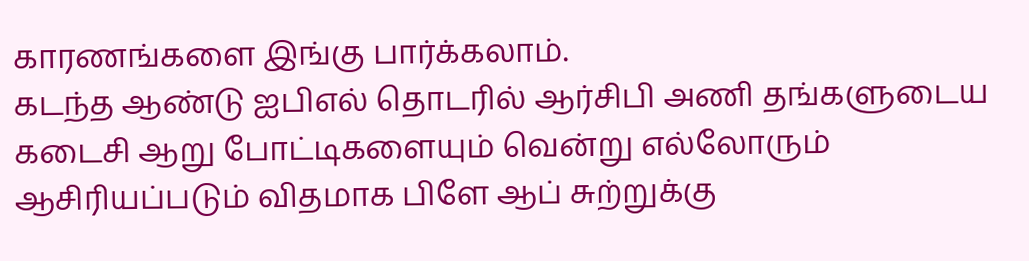காரணங்களை இங்கு பார்க்கலாம்.
கடந்த ஆண்டு ஐபிஎல் தொடரில் ஆர்சிபி அணி தங்களுடைய கடைசி ஆறு போட்டிகளையும் வென்று எல்லோரும் ஆசிரியப்படும் விதமாக பிளே ஆப் சுற்றுக்கு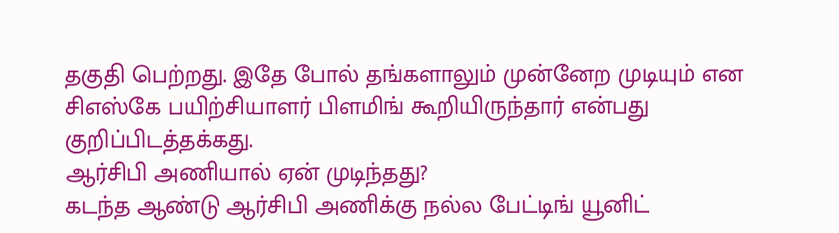தகுதி பெற்றது. இதே போல் தங்களாலும் முன்னேற முடியும் என சிஎஸ்கே பயிற்சியாளர் பிளமிங் கூறியிருந்தார் என்பது குறிப்பிடத்தக்கது.
ஆர்சிபி அணியால் ஏன் முடிந்தது?
கடந்த ஆண்டு ஆர்சிபி அணிக்கு நல்ல பேட்டிங் யூனிட்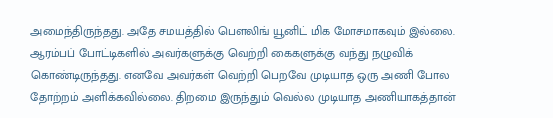அமைந்திருந்தது. அதே சமயத்தில் பௌலிங் யூனிட் மிக மோசமாகவும் இல்லை. ஆரம்பப் போட்டிகளில் அவர்களுக்கு வெற்றி கைகளுக்கு வந்து நழுவிக் கொண்டிருந்தது. எனவே அவர்கள் வெற்றி பெறவே முடியாத ஒரு அணி போல தோற்றம் அளிக்கவில்லை. திறமை இருந்தும் வெல்ல முடியாத அணியாகத்தான்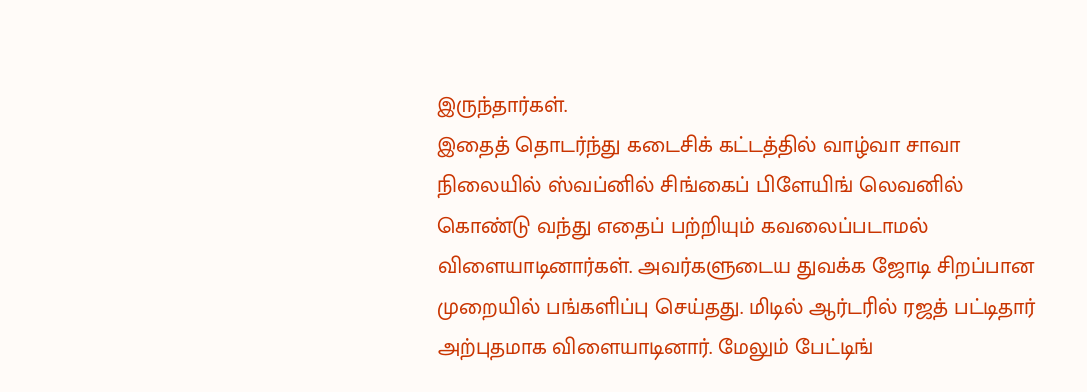இருந்தார்கள்.
இதைத் தொடர்ந்து கடைசிக் கட்டத்தில் வாழ்வா சாவா நிலையில் ஸ்வப்னில் சிங்கைப் பிளேயிங் லெவனில் கொண்டு வந்து எதைப் பற்றியும் கவலைப்படாமல் விளையாடினார்கள். அவர்களுடைய துவக்க ஜோடி சிறப்பான முறையில் பங்களிப்பு செய்தது. மிடில் ஆர்டரில் ரஜத் பட்டிதார் அற்புதமாக விளையாடினார். மேலும் பேட்டிங்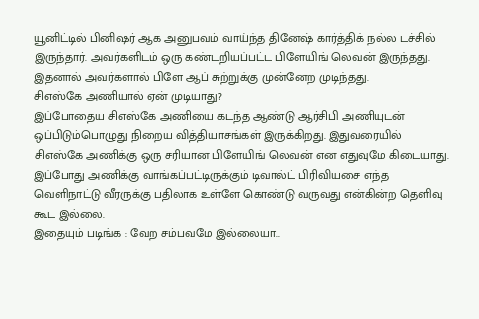யூனிட்டில் பினிஷர் ஆக அனுபவம் வாய்ந்த தினேஷ் கார்த்திக் நல்ல டச்சில் இருந்தார். அவர்களிடம் ஒரு கண்டறியப்பட்ட பிளேயிங் லெவன் இருந்தது. இதனால் அவர்களால் பிளே ஆப் சுற்றுக்கு முன்னேற முடிந்தது.
சிஎஸ்கே அணியால் ஏன் முடியாது?
இப்போதைய சிஎஸ்கே அணியை கடந்த ஆண்டு ஆர்சிபி அணியுடன் ஒப்பிடும்பொழுது நிறைய வித்தியாசங்கள் இருக்கிறது. இதுவரையில் சிஎஸ்கே அணிக்கு ஒரு சரியான பிளேயிங் லெவன் என எதுவுமே கிடையாது. இப்போது அணிக்கு வாங்கப்பட்டிருக்கும் டிவால்ட் பிரிவியசை எந்த வெளிநாட்டு வீரருக்கு பதிலாக உள்ளே கொண்டு வருவது என்கின்ற தெளிவு கூட இல்லை.
இதையும் படிங்க : வேற சம்பவமே இல்லையா..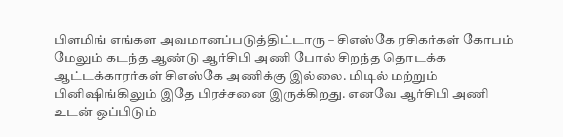பிளமிங் எங்கள அவமானப்படுத்திட்டாரு – சிஎஸ்கே ரசிகர்கள் கோபம்
மேலும் கடந்த ஆண்டு ஆர்சிபி அணி போல் சிறந்த தொடக்க ஆட்டக்காரர்கள் சிஎஸ்கே அணிக்கு இல்லை. மிடில் மற்றும் பினிஷிங்கிலும் இதே பிரச்சனை இருக்கிறது. எனவே ஆர்சிபி அணி உடன் ஒப்பிடும்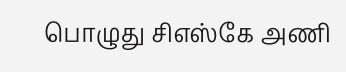பொழுது சிஎஸ்கே அணி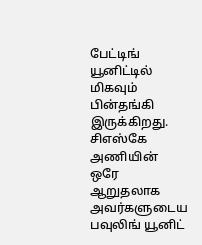பேட்டிங் யூனிட்டில் மிகவும் பின்தங்கி இருக்கிறது. சிஎஸ்கே அணியின் ஒரே ஆறுதலாக அவர்களுடைய பவுலிங் யூனிட்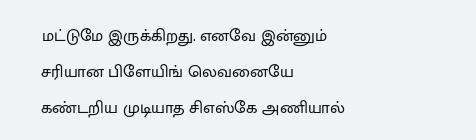மட்டுமே இருக்கிறது. எனவே இன்னும் சரியான பிளேயிங் லெவனையே கண்டறிய முடியாத சிஎஸ்கே அணியால்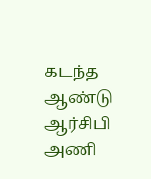கடந்த ஆண்டு ஆர்சிபி அணி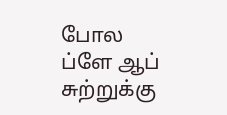போல ப்ளே ஆப் சுற்றுக்கு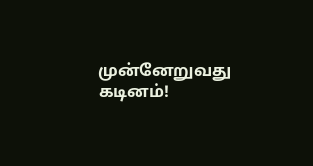முன்னேறுவது கடினம்!